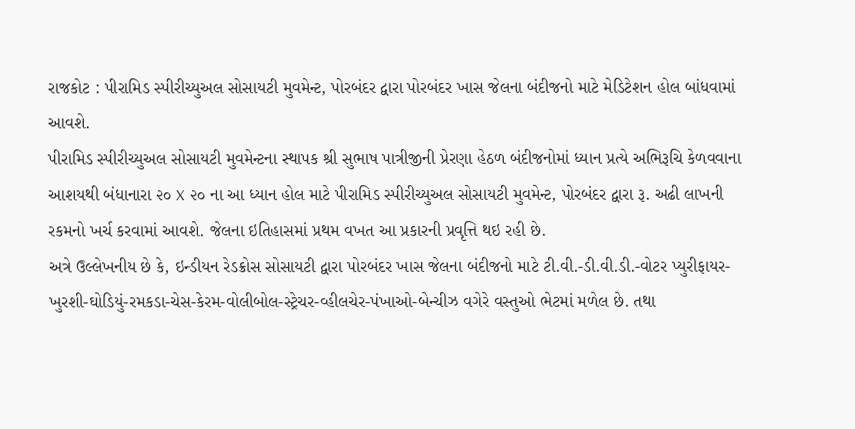રાજકોટ : પીરામિડ સ્પીરીચ્યુઅલ સોસાયટી મુવમેન્ટ, પોરબંદર દ્વારા પોરબંદર ખાસ જેલના બંદીજનો માટે મેડિટેશન હોલ બાંધવામાં આવશે.
પીરામિડ સ્પીરીચ્યુઅલ સોસાયટી મુવમેન્ટના સ્થાપક શ્રી સુભાષ પાત્રીજીની પ્રેરણા હેઠળ બંદીજનોમાં ધ્યાન પ્રત્યે અભિરૂચિ કેળવવાના આશયથી બંધાનારા ૨૦ X ૨૦ ના આ ધ્યાન હોલ માટે પીરામિડ સ્પીરીચ્યુઅલ સોસાયટી મુવમેન્ટ, પોરબંદર દ્વારા રૂ. અઢી લાખની રકમનો ખર્ચ કરવામાં આવશે. જેલના ઇતિહાસમાં પ્રથમ વખત આ પ્રકારની પ્રવૃત્તિ થઇ રહી છે.
અત્રે ઉલ્લેખનીય છે કે, ઇન્ડીયન રેડક્રોસ સોસાયટી દ્વારા પોરબંદર ખાસ જેલના બંદીજનો માટે ટી.વી.-ડી.વી.ડી.-વોટર પ્યુરીફાયર-ખુરશી-ઘોડિયું-રમકડા-ચેસ-કેરમ-વોલીબોલ-સ્ટ્રેચર-વ્હીલચેર-પંખાઓ-બેન્ચીઝ વગેરે વસ્તુઓ ભેટમાં મળેલ છે. તથા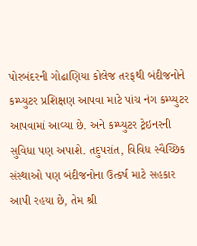પોરબંદરની ગોઢાણિયા કોલેજ તરફથી બંદીજનોને કમ્પ્યુટર પ્રશિક્ષણ આપવા માટે પાંચ નંગ કમ્પ્યુટર આપવામાં આવ્યા છે. અને કમ્પ્યુટર ટ્રેઇનરની સુવિધા પણ અપાશે. તદુપરાંત, વિવિધ સ્વૈચ્છિક સંસ્થાઓ પણ બંદીજનોના ઉત્કર્ષ માટે સહકાર આપી રહયા છે, તેમ શ્રી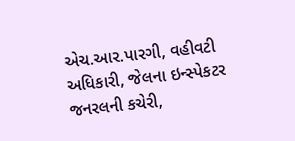એચ.આર.પારગી, વહીવટી અધિકારી, જેલના ઇન્સ્પેકટર જનરલની કચેરી,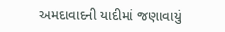અમદાવાદની યાદીમાં જણાવાયું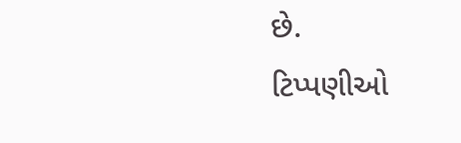છે.
ટિપ્પણીઓ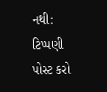નથી:
ટિપ્પણી પોસ્ટ કરો